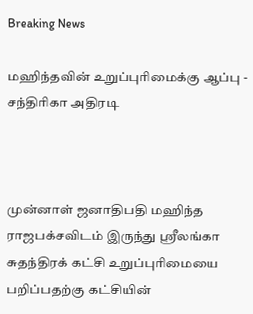Breaking News

மஹிந்தவின் உறுப்புரிமைக்கு ஆப்பு - சந்திரிகா அதிரடி



முன்னாள் ஜனாதிபதி மஹிந்த ராஜபக்சவிடம் இருந்து ஸ்ரீலங்கா சுதந்திரக் கட்சி உறுப்புரிமையை பறிப்பதற்கு கட்சியின்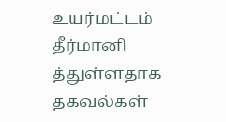உயர்மட்டம் தீர்மானி த்துள்ளதாக தகவல்கள்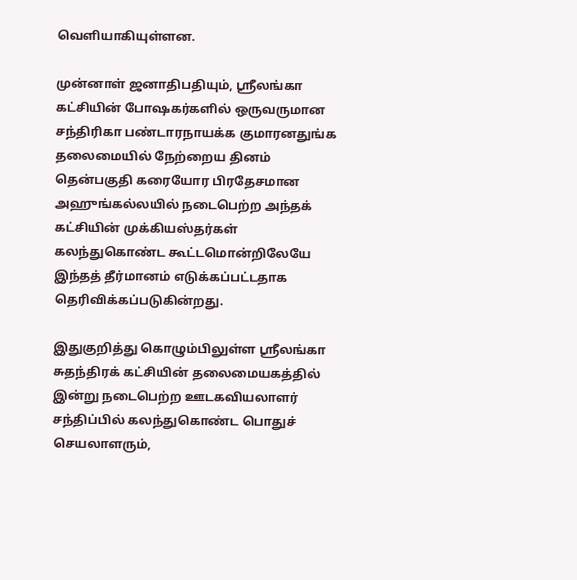வெளியாகியுள்ளன.

முன்னாள் ஜனாதிபதியும், ஸ்ரீலங்கா கட்சியின் போஷகர்களில் ஒருவருமான சந்திரிகா பண்டாரநாயக்க குமாரனதுங்க தலைமையில் நேற்றைய தினம் தென்பகுதி கரையோர பிரதேசமான அஹுங்கல்லயில் நடைபெற்ற அந்தக் கட்சியின் முக்கியஸ்தர்கள் கலந்துகொண்ட கூட்டமொன்றிலேயே இந்தத் தீர்மானம் எடுக்கப்பட்டதாக தெரிவிக்கப்படுகின்றது.

இதுகுறித்து கொழும்பிலுள்ள ஸ்ரீலங்கா சுதந்திரக் கட்சியின் தலைமையகத்தில் இன்று நடைபெற்ற ஊடகவியலாளர் சந்திப்பில் கலந்துகொண்ட பொதுச் செயலாளரும்,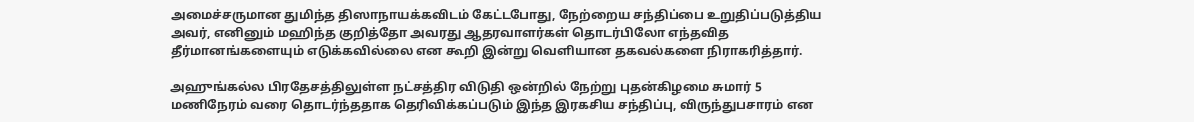அமைச்சருமான துமிந்த திஸாநாயக்கவிடம் கேட்டபோது, நேற்றைய சந்திப்பை உறுதிப்படுத்திய அவர், எனினும் மஹிந்த குறித்தோ அவரது ஆதரவாளர்கள் தொடர்பிலோ எந்தவித தீர்மானங்களையும் எடுக்கவில்லை என கூறி இன்று வெளியான தகவல்களை நிராகரித்தார்.

அஹுங்கல்ல பிரதேசத்திலுள்ள நட்சத்திர விடுதி ஒன்றில் நேற்று புதன்கிழமை சுமார் 5 மணிநேரம் வரை தொடர்ந்ததாக தெரிவிக்கப்படும் இந்த இரகசிய சந்திப்பு, விருந்துபசாரம் என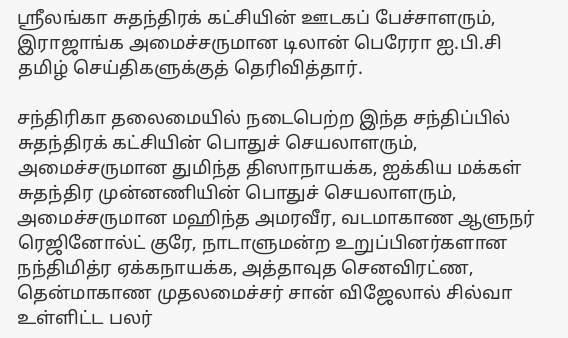ஸ்ரீலங்கா சுதந்திரக் கட்சியின் ஊடகப் பேச்சாளரும், இராஜாங்க அமைச்சருமான டிலான் பெரேரா ஐ.பி.சி தமிழ் செய்திகளுக்குத் தெரிவித்தார்.

சந்திரிகா தலைமையில் நடைபெற்ற இந்த சந்திப்பில் சுதந்திரக் கட்சியின் பொதுச் செயலாளரும், அமைச்சருமான துமிந்த திஸாநாயக்க, ஐக்கிய மக்கள் சுதந்திர முன்னணியின் பொதுச் செயலாளரும், அமைச்சருமான மஹிந்த அமரவீர, வடமாகாண ஆளுநர் ரெஜினோல்ட் குரே, நாடாளுமன்ற உறுப்பினர்களான நந்திமித்ர ஏக்கநாயக்க, அத்தாவுத செனவிரட்ண, தென்மாகாண முதலமைச்சர் சான் விஜேலால் சில்வா உள்ளிட்ட பலர்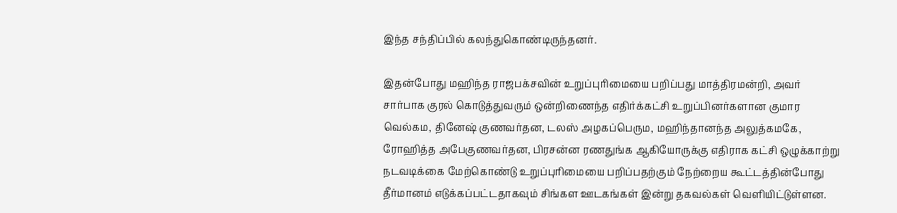இந்த சந்திப்பில் கலந்துகொண்டிருந்தனர்.

இதன்போது மஹிந்த ராஜபக்சவின் உறுப்புரிமையை பறிப்பது மாத்திரமன்றி, அவர் சார்பாக குரல் கொடுத்துவரும் ஒன்றிணைந்த எதிர்க்கட்சி உறுப்பினர்களான குமார வெல்கம, தினேஷ் குணவர்தன, டலஸ் அழகப்பெரும, மஹிந்தானந்த அலுத்கமகே, ரோஹித்த அபேகுணவர்தன, பிரசன்ன ரணதுங்க ஆகியோருக்கு எதிராக கட்சி ஒழுக்காற்று நடவடிக்கை மேற்கொண்டு உறுப்புரிமையை பறிப்பதற்கும் நேற்றைய கூட்டத்தின்போது தீர்மானம் எடுக்கப்பட்டதாகவும் சிங்கள ஊடகங்கள் இன்று தகவல்கள் வெளியிட்டுள்ளன.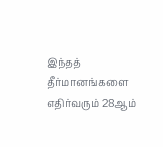இந்தத் தீர்மானங்களை எதிர்வரும் 28ஆம்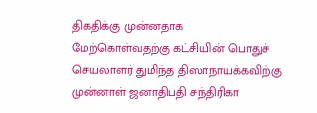திகதிக்கு முன்னதாக மேற்கொள்வதற்கு கட்சியின் பொதுச் செயலாளர் துமிந்த திஸாநாயக்கவிற்கு முன்னாள் ஜனாதிபதி சந்திரிகா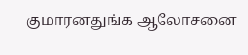குமாரனதுங்க ஆலோசனை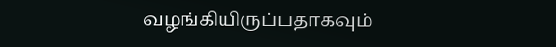வழங்கியிருப்பதாகவும்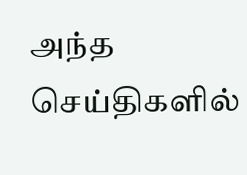அந்த செய்திகளில்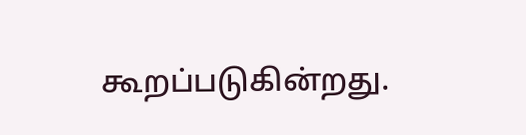கூறப்படுகின்றது.